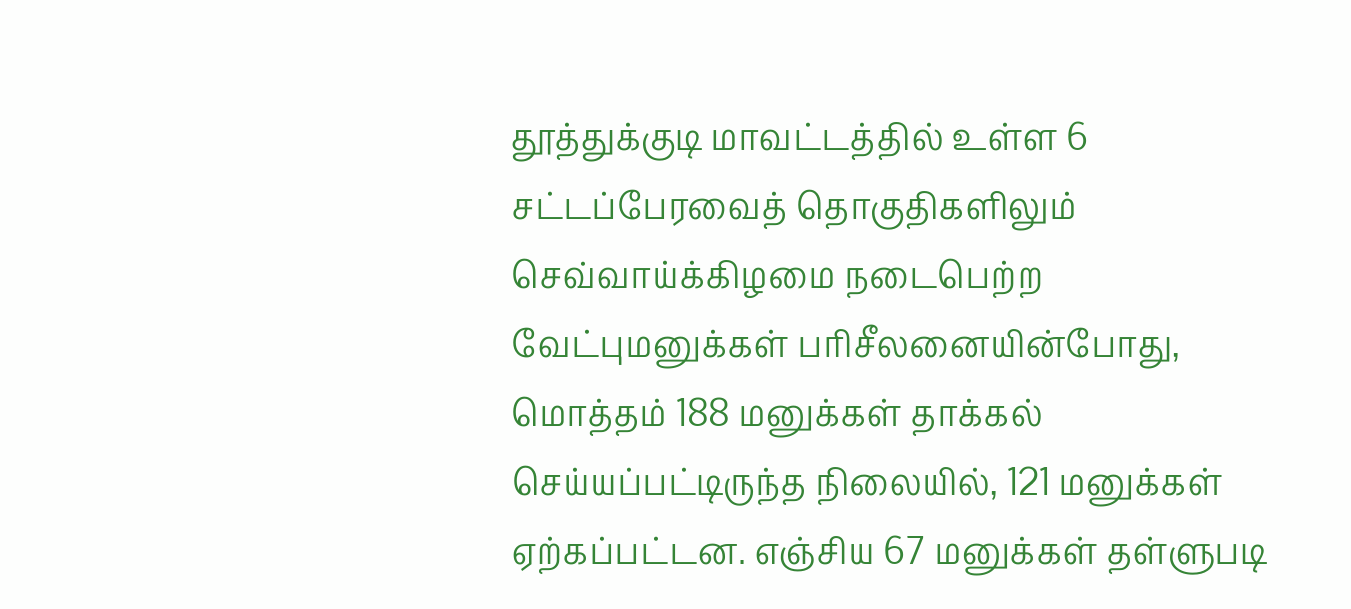தூத்துக்குடி மாவட்டத்தில் உள்ள 6 சட்டப்பேரவைத் தொகுதிகளிலும் செவ்வாய்க்கிழமை நடைபெற்ற வேட்புமனுக்கள் பரிசீலனையின்போது, மொத்தம் 188 மனுக்கள் தாக்கல் செய்யப்பட்டிருந்த நிலையில், 121 மனுக்கள் ஏற்கப்பட்டன. எஞ்சிய 67 மனுக்கள் தள்ளுபடி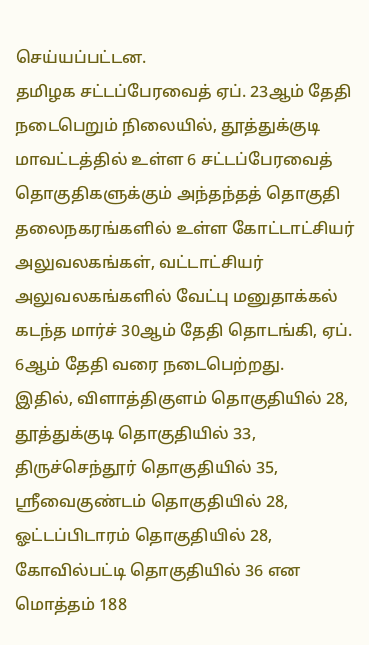செய்யப்பட்டன.
தமிழக சட்டப்பேரவைத் ஏப். 23ஆம் தேதி நடைபெறும் நிலையில், தூத்துக்குடி மாவட்டத்தில் உள்ள 6 சட்டப்பேரவைத் தொகுதிகளுக்கும் அந்தந்தத் தொகுதி தலைநகரங்களில் உள்ள கோட்டாட்சியர் அலுவலகங்கள், வட்டாட்சியர் அலுவலகங்களில் வேட்பு மனுதாக்கல் கடந்த மார்ச் 30ஆம் தேதி தொடங்கி, ஏப். 6ஆம் தேதி வரை நடைபெற்றது.
இதில், விளாத்திகுளம் தொகுதியில் 28, தூத்துக்குடி தொகுதியில் 33, திருச்செந்தூர் தொகுதியில் 35, ஸ்ரீவைகுண்டம் தொகுதியில் 28, ஓட்டப்பிடாரம் தொகுதியில் 28, கோவில்பட்டி தொகுதியில் 36 என மொத்தம் 188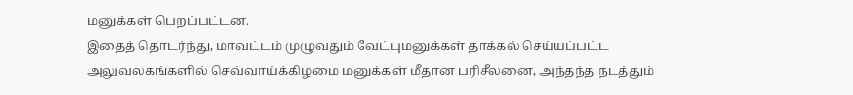மனுக்கள் பெறப்பட்டன.
இதைத் தொடர்ந்து, மாவட்டம் முழுவதும் வேட்புமனுக்கள் தாக்கல் செய்யப்பட்ட அலுவலகங்களில் செவ்வாய்க்கிழமை மனுக்கள் மீதான பரிசீலனை, அந்தந்த நடத்தும்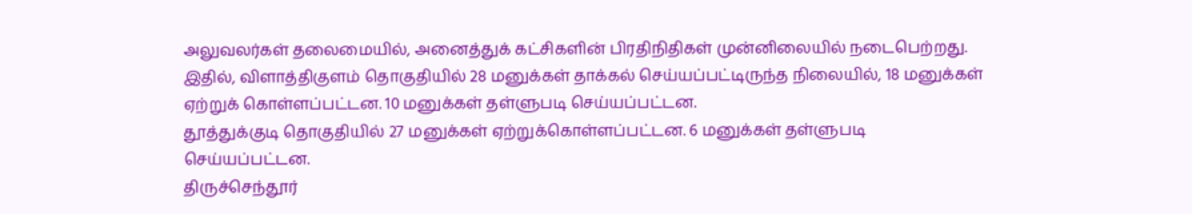அலுவலர்கள் தலைமையில், அனைத்துக் கட்சிகளின் பிரதிநிதிகள் முன்னிலையில் நடைபெற்றது.
இதில், விளாத்திகுளம் தொகுதியில் 28 மனுக்கள் தாக்கல் செய்யப்பட்டிருந்த நிலையில், 18 மனுக்கள் ஏற்றுக் கொள்ளப்பட்டன. 10 மனுக்கள் தள்ளுபடி செய்யப்பட்டன.
தூத்துக்குடி தொகுதியில் 27 மனுக்கள் ஏற்றுக்கொள்ளப்பட்டன. 6 மனுக்கள் தள்ளுபடி செய்யப்பட்டன.
திருச்செந்தூர்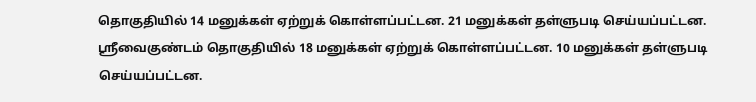தொகுதியில் 14 மனுக்கள் ஏற்றுக் கொள்ளப்பட்டன. 21 மனுக்கள் தள்ளுபடி செய்யப்பட்டன. ஸ்ரீவைகுண்டம் தொகுதியில் 18 மனுக்கள் ஏற்றுக் கொள்ளப்பட்டன. 10 மனுக்கள் தள்ளுபடி செய்யப்பட்டன.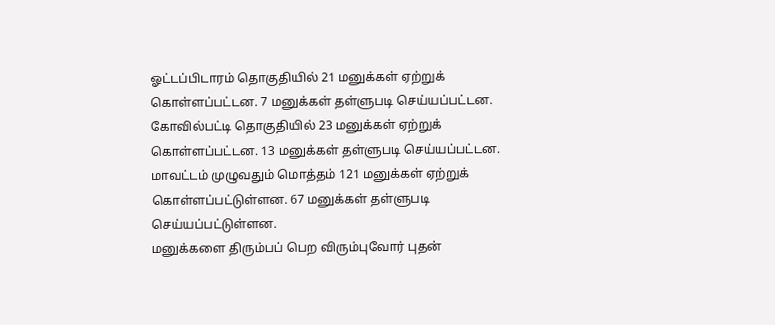ஓட்டப்பிடாரம் தொகுதியில் 21 மனுக்கள் ஏற்றுக் கொள்ளப்பட்டன. 7 மனுக்கள் தள்ளுபடி செய்யப்பட்டன. கோவில்பட்டி தொகுதியில் 23 மனுக்கள் ஏற்றுக் கொள்ளப்பட்டன. 13 மனுக்கள் தள்ளுபடி செய்யப்பட்டன.
மாவட்டம் முழுவதும் மொத்தம் 121 மனுக்கள் ஏற்றுக் கொள்ளப்பட்டுள்ளன. 67 மனுக்கள் தள்ளுபடி செய்யப்பட்டுள்ளன.
மனுக்களை திரும்பப் பெற விரும்புவோர் புதன்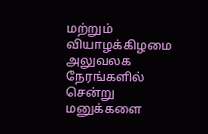மற்றும் வியாழக்கிழமை அலுவலக நேரங்களில் சென்று மனுக்களை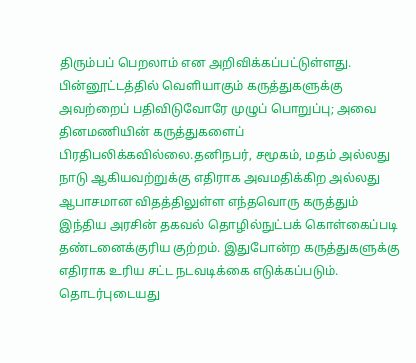திரும்பப் பெறலாம் என அறிவிக்கப்பட்டுள்ளது.
பின்னூட்டத்தில் வெளியாகும் கருத்துகளுக்கு அவற்றைப் பதிவிடுவோரே முழுப் பொறுப்பு; அவை தினமணியின் கருத்துகளைப் பிரதிபலிக்கவில்லை.தனிநபர், சமூகம், மதம் அல்லது நாடு ஆகியவற்றுக்கு எதிராக அவமதிக்கிற அல்லது ஆபாசமான விதத்திலுள்ள எந்தவொரு கருத்தும் இந்திய அரசின் தகவல் தொழில்நுட்பக் கொள்கைப்படி தண்டனைக்குரிய குற்றம். இதுபோன்ற கருத்துகளுக்கு எதிராக உரிய சட்ட நடவடிக்கை எடுக்கப்படும்.
தொடர்புடையது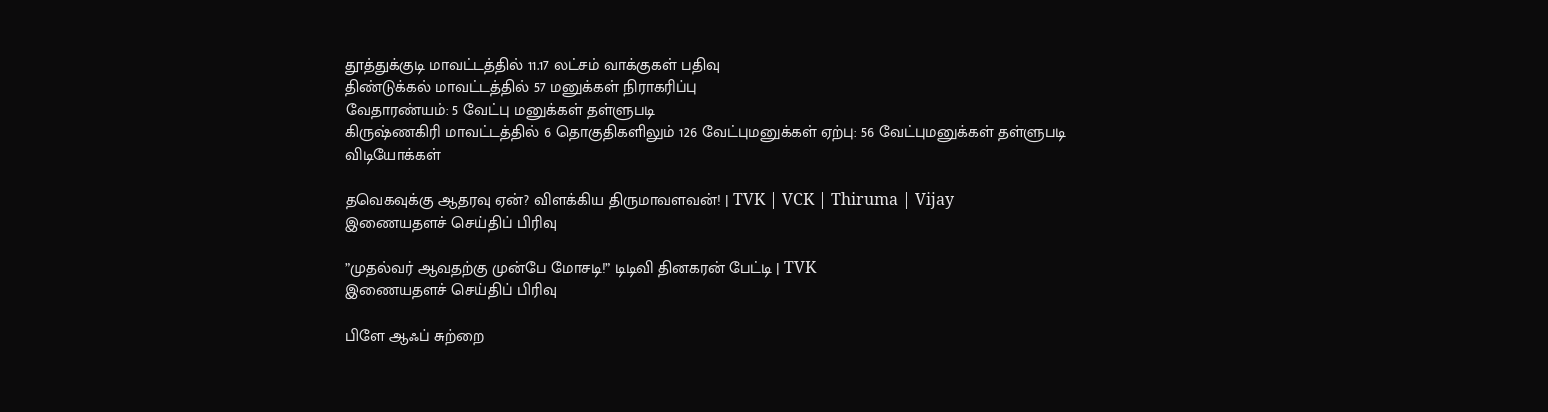தூத்துக்குடி மாவட்டத்தில் 11.17 லட்சம் வாக்குகள் பதிவு
திண்டுக்கல் மாவட்டத்தில் 57 மனுக்கள் நிராகரிப்பு
வேதாரண்யம்: 5 வேட்பு மனுக்கள் தள்ளுபடி
கிருஷ்ணகிரி மாவட்டத்தில் 6 தொகுதிகளிலும் 126 வேட்புமனுக்கள் ஏற்பு: 56 வேட்புமனுக்கள் தள்ளுபடி
விடியோக்கள்

தவெகவுக்கு ஆதரவு ஏன்? விளக்கிய திருமாவளவன்! | TVK | VCK | Thiruma | Vijay
இணையதளச் செய்திப் பிரிவு

”முதல்வர் ஆவதற்கு முன்பே மோசடி!” டிடிவி தினகரன் பேட்டி | TVK
இணையதளச் செய்திப் பிரிவு

பிளே ஆஃப் சுற்றை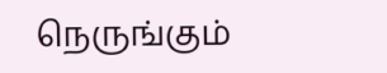நெருங்கும்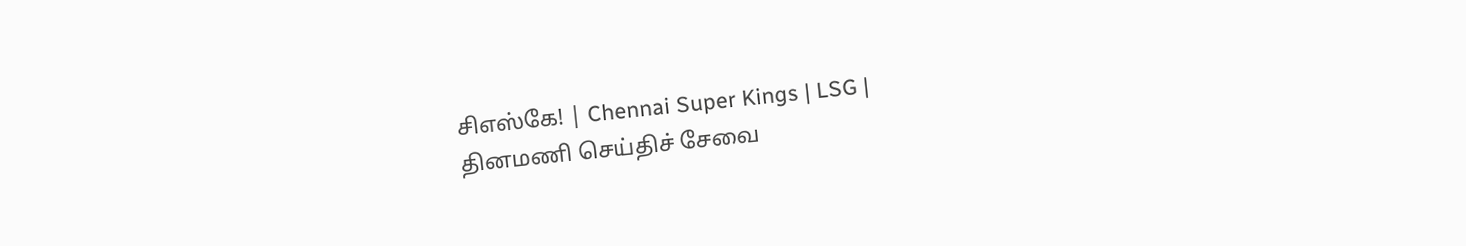சிஎஸ்கே! | Chennai Super Kings | LSG |
தினமணி செய்திச் சேவை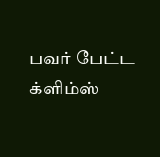பவர் பேட்ட க்ளிம்ஸ்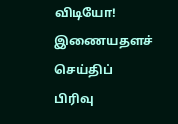விடியோ!
இணையதளச் செய்திப் பிரிவு